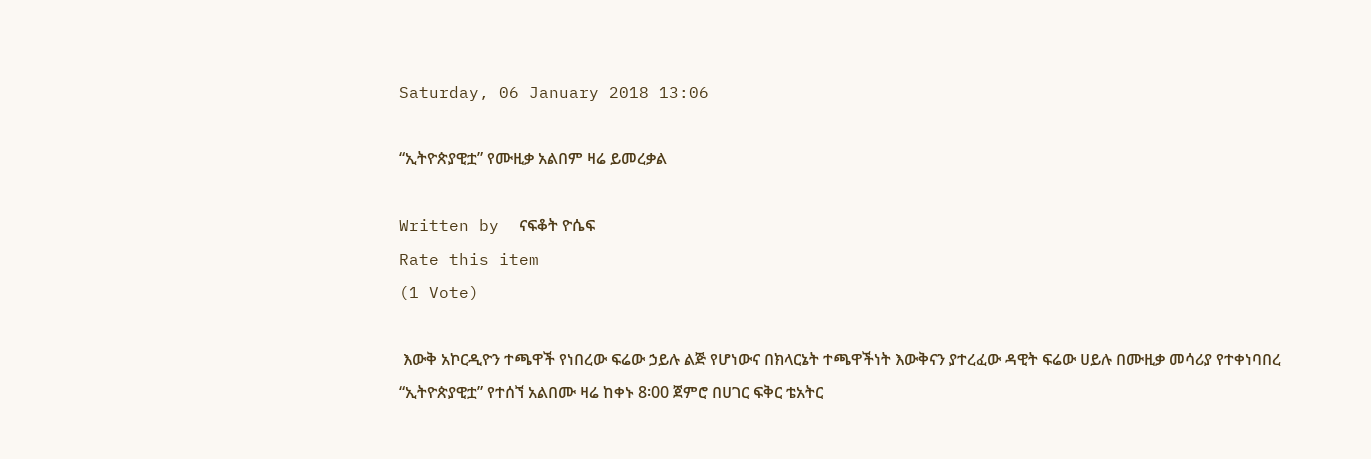Saturday, 06 January 2018 13:06

“ኢትዮጵያዊቷ” የሙዚቃ አልበም ዛሬ ይመረቃል

Written by  ናፍቆት ዮሴፍ
Rate this item
(1 Vote)

 እውቅ አኮርዲዮን ተጫዋች የነበረው ፍሬው ኃይሉ ልጅ የሆነውና በክላርኔት ተጫዋችነት እውቅናን ያተረፈው ዳዊት ፍሬው ሀይሉ በሙዚቃ መሳሪያ የተቀነባበረ “ኢትዮጵያዊቷ” የተሰኘ አልበሙ ዛሬ ከቀኑ 8፡00 ጀምሮ በሀገር ፍቅር ቴአትር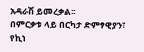አዳራሽ ይመረቃል፡፡
በምርቃቱ ላይ በርካታ ድምፃዊያን፣ የኪነ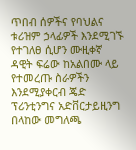ጥበብ ሰዎችና የባህልና ቱሪዝም ኃላፊዎች እንደሚገኙ የተገለፀ ሲሆን ሙዚቀኛ ዳዊት ፍሬው ከአልበሙ ላይ የተመረጡ ስራዎችን እንደሚያቀርብ ጄድ ፕሪንቲንግና አድቨርታይዚንግ በላከው መግለጫ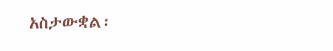አስታውቋል፡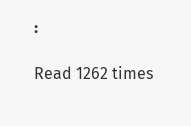፡

Read 1262 times